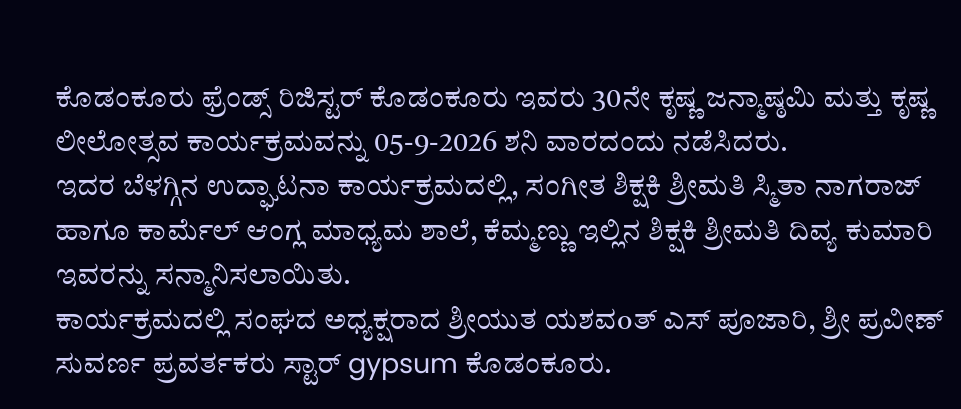ಕೊಡಂಕೂರು ಫ್ರೆಂಡ್ಸ್ ರಿಜಿಸ್ಟರ್ ಕೊಡಂಕೂರು ಇವರು 30ನೇ ಕೃಷ್ಣ ಜನ್ಮಾಷ್ಠಮಿ ಮತ್ತು ಕೃಷ್ಣ ಲೀಲೋತ್ಸವ ಕಾರ್ಯಕ್ರಮವನ್ನು 05-9-2026 ಶನಿ ವಾರದಂದು ನಡೆಸಿದರು.
ಇದರ ಬೆಳಗ್ಗಿನ ಉದ್ಘಾಟನಾ ಕಾರ್ಯಕ್ರಮದಲ್ಲಿ, ಸಂಗೀತ ಶಿಕ್ಷಕಿ ಶ್ರೀಮತಿ ಸ್ಮಿತಾ ನಾಗರಾಜ್ ಹಾಗೂ ಕಾರ್ಮೆಲ್ ಆಂಗ್ಲ ಮಾಧ್ಯಮ ಶಾಲೆ, ಕೆಮ್ಮಣ್ಣು ಇಲ್ಲಿನ ಶಿಕ್ಷಕಿ ಶ್ರೀಮತಿ ದಿವ್ಯ ಕುಮಾರಿ ಇವರನ್ನು ಸನ್ಮಾನಿಸಲಾಯಿತು.
ಕಾರ್ಯಕ್ರಮದಲ್ಲಿ ಸಂಘದ ಅಧ್ಯಕ್ಷರಾದ ಶ್ರೀಯುತ ಯಶವoತ್ ಎಸ್ ಪೂಜಾರಿ, ಶ್ರೀ ಪ್ರವೀಣ್ ಸುವರ್ಣ ಪ್ರವರ್ತಕರು ಸ್ಟಾರ್ gypsum ಕೊಡಂಕೂರು.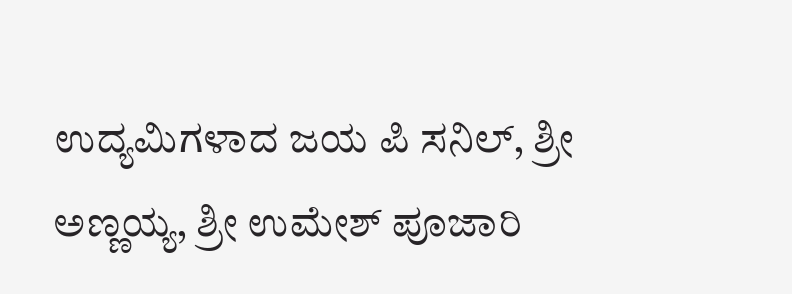ಉದ್ಯಮಿಗಳಾದ ಜಯ ಪಿ ಸನಿಲ್, ಶ್ರೀ ಅಣ್ಣಯ್ಯ, ಶ್ರೀ ಉಮೇಶ್ ಪೂಜಾರಿ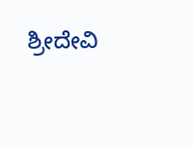ಶ್ರೀದೇವಿ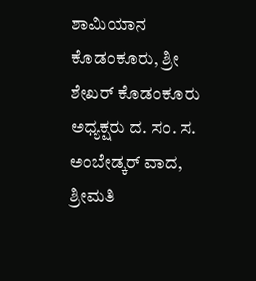ಶಾಮಿಯಾನ ಕೊಡಂಕೂರು, ಶ್ರೀ ಶೇಖರ್ ಕೊಡಂಕೂರು ಅಧ್ಯಕ್ಷರು ದ. ಸಂ. ಸ. ಅಂಬೇಡ್ಕರ್ ವಾದ, ಶ್ರೀಮತಿ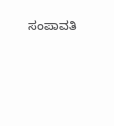ಸಂಪಾವತಿ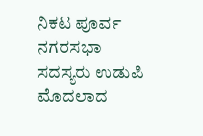ನಿಕಟ ಪೂರ್ವ ನಗರಸಭಾ ಸದಸ್ಯರು ಉಡುಪಿ ಮೊದಲಾದ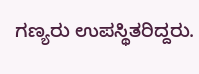ಗಣ್ಯರು ಉಪಸ್ಥಿತರಿದ್ದರು.